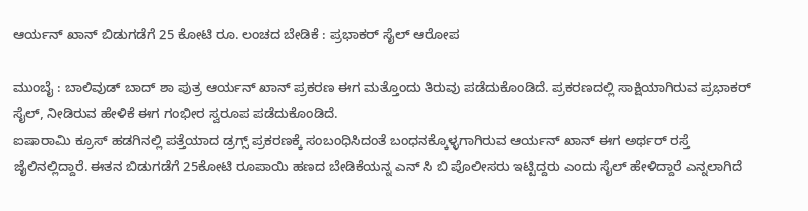ಆರ್ಯನ್ ಖಾನ್ ಬಿಡುಗಡೆಗೆ 25 ಕೋಟಿ ರೂ. ಲಂಚದ ಬೇಡಿಕೆ : ಪ್ರಭಾಕರ್ ಸೈಲ್ ಆರೋಪ

ಮುಂಬೈ : ಬಾಲಿವುಡ್ ಬಾದ್ ಶಾ ಪುತ್ರ ಆರ್ಯನ್ ಖಾನ್ ಪ್ರಕರಣ ಈಗ ಮತ್ತೊಂದು ತಿರುವು ಪಡೆದುಕೊಂಡಿದೆ. ಪ್ರಕರಣದಲ್ಲಿ ಸಾಕ್ಷಿಯಾಗಿರುವ ಪ್ರಭಾಕರ್ ಸೈಲ್, ನೀಡಿರುವ ಹೇಳಿಕೆ ಈಗ ಗಂಭೀರ ಸ್ವರೂಪ ಪಡೆದುಕೊಂಡಿದೆ.
ಐಷಾರಾಮಿ ಕ್ರೂಸ್ ಹಡಗಿನಲ್ಲಿ ಪತ್ತೆಯಾದ ಡ್ರಗ್ಸ್ ಪ್ರಕರಣಕ್ಕೆ ಸಂಬಂಧಿಸಿದಂತೆ ಬಂಧನಕ್ಕೊಳ್ಳಗಾಗಿರುವ ಆರ್ಯನ್ ಖಾನ್ ಈಗ ಅರ್ಥರ್ ರಸ್ತೆ ಜೈಲಿನಲ್ಲಿದ್ದಾರೆ. ಈತನ ಬಿಡುಗಡೆಗೆ 25ಕೋಟಿ ರೂಪಾಯಿ ಹಣದ ಬೇಡಿಕೆಯನ್ನ ಎನ್ ಸಿ ಬಿ ಪೊಲೀಸರು ಇಟ್ಟಿದ್ದರು ಎಂದು ಸೈಲ್ ಹೇಳಿದ್ದಾರೆ ಎನ್ನಲಾಗಿದೆ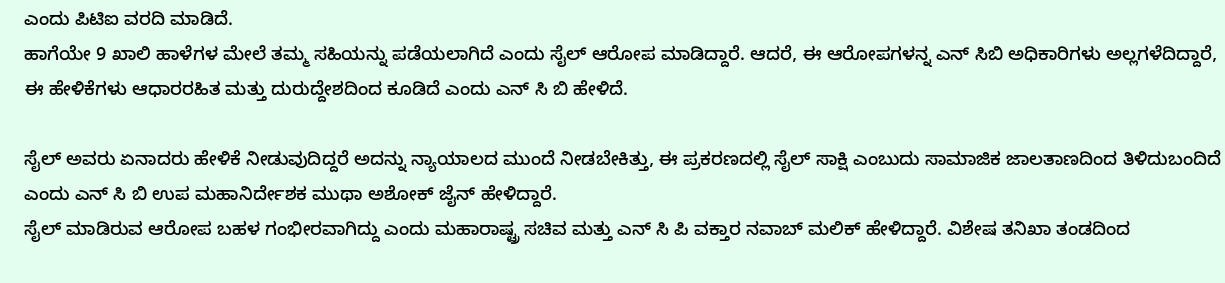ಎಂದು ಪಿಟಿಐ ವರದಿ ಮಾಡಿದೆ.
ಹಾಗೆಯೇ 9 ಖಾಲಿ ಹಾಳೆಗಳ ಮೇಲೆ ತಮ್ಮ ಸಹಿಯನ್ನು ಪಡೆಯಲಾಗಿದೆ ಎಂದು ಸೈಲ್ ಆರೋಪ ಮಾಡಿದ್ದಾರೆ. ಆದರೆ, ಈ ಆರೋಪಗಳನ್ನ ಎನ್ ಸಿಬಿ ಅಧಿಕಾರಿಗಳು ಅಲ್ಲಗಳೆದಿದ್ದಾರೆ, ಈ ಹೇಳಿಕೆಗಳು ಆಧಾರರಹಿತ ಮತ್ತು ದುರುದ್ದೇಶದಿಂದ ಕೂಡಿದೆ ಎಂದು ಎನ್ ಸಿ ಬಿ ಹೇಳಿದೆ.

ಸೈಲ್ ಅವರು ಏನಾದರು ಹೇಳಿಕೆ ನೀಡುವುದಿದ್ದರೆ ಅದನ್ನು ನ್ಯಾಯಾಲದ ಮುಂದೆ ನೀಡಬೇಕಿತ್ತು, ಈ ಪ್ರಕರಣದಲ್ಲಿ ಸೈಲ್ ಸಾಕ್ಷಿ ಎಂಬುದು ಸಾಮಾಜಿಕ ಜಾಲತಾಣದಿಂದ ತಿಳಿದುಬಂದಿದೆ ಎಂದು ಎನ್ ಸಿ ಬಿ ಉಪ ಮಹಾನಿರ್ದೇಶಕ ಮುಥಾ ಅಶೋಕ್ ಜೈನ್ ಹೇಳಿದ್ದಾರೆ.
ಸೈಲ್ ಮಾಡಿರುವ ಆರೋಪ ಬಹಳ ಗಂಭೀರವಾಗಿದ್ದು ಎಂದು ಮಹಾರಾಷ್ಟ್ರ ಸಚಿವ ಮತ್ತು ಎನ್ ಸಿ ಪಿ ವಕ್ತಾರ ನವಾಬ್ ಮಲಿಕ್ ಹೇಳಿದ್ದಾರೆ. ವಿಶೇಷ ತನಿಖಾ ತಂಡದಿಂದ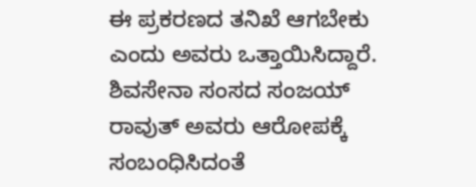ಈ ಪ್ರಕರಣದ ತನಿಖೆ ಆಗಬೇಕು ಎಂದು ಅವರು ಒತ್ತಾಯಿಸಿದ್ದಾರೆ.
ಶಿವಸೇನಾ ಸಂಸದ ಸಂಜಯ್ ರಾವುತ್ ಅವರು ಆರೋಪಕ್ಕೆ ಸಂಬಂಧಿಸಿದಂತೆ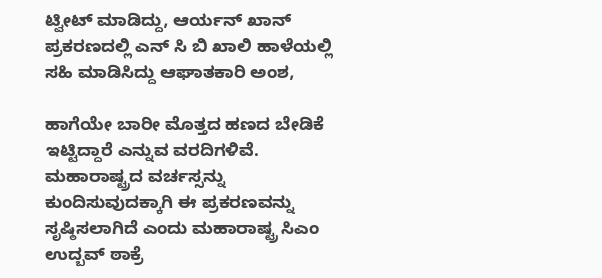ಟ್ವೀಟ್ ಮಾಡಿದ್ದು, ಆರ್ಯನ್ ಖಾನ್ ಪ್ರಕರಣದಲ್ಲಿ ಎನ್ ಸಿ ಬಿ ಖಾಲಿ ಹಾಳೆಯಲ್ಲಿ ಸಹಿ ಮಾಡಿಸಿದ್ದು ಆಘಾತಕಾರಿ ಅಂಶ,

ಹಾಗೆಯೇ ಬಾರೀ ಮೊತ್ತದ ಹಣದ ಬೇಡಿಕೆ ಇಟ್ಟಿದ್ದಾರೆ ಎನ್ನುವ ವರದಿಗಳಿವೆ. ಮಹಾರಾಷ್ಟ್ರದ ವರ್ಚಸ್ಸನ್ನು ಕುಂದಿಸುವುದಕ್ಕಾಗಿ ಈ ಪ್ರಕರಣವನ್ನು ಸೃಷ್ಠಿಸಲಾಗಿದೆ ಎಂದು ಮಹಾರಾಷ್ಟ್ರ ಸಿಎಂ ಉದ್ಬವ್ ಠಾಕ್ರೆ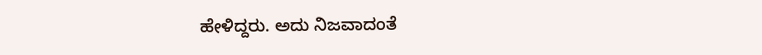ಹೇಳಿದ್ದರು. ಅದು ನಿಜವಾದಂತೆ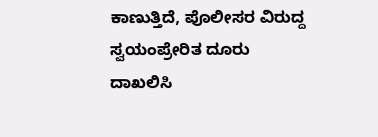ಕಾಣುತ್ತಿದೆ, ಪೊಲೀಸರ ವಿರುದ್ದ ಸ್ವಯಂಪ್ರೇರಿತ ದೂರು ದಾಖಲಿಸಿ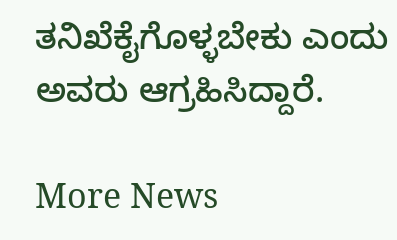ತನಿಖೆಕೈಗೊಳ್ಳಬೇಕು ಎಂದು ಅವರು ಆಗ್ರಹಿಸಿದ್ದಾರೆ.

More News